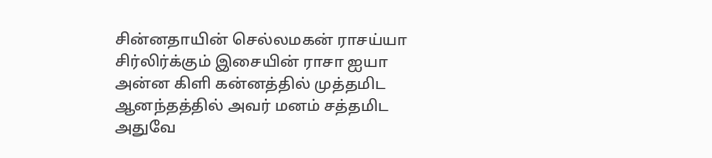சின்னதாயின் செல்லமகன் ராசய்யா
சிர்லிர்க்கும் இசையின் ராசா ஐயா
அன்ன கிளி கன்னத்தில் முத்தமிட
ஆனந்தத்தில் அவர் மனம் சத்தமிட
அதுவே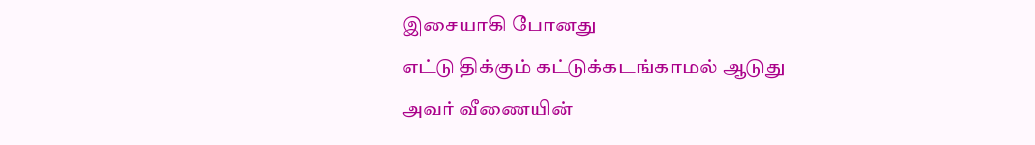இசையாகி போனது
எட்டு திக்கும் கட்டுக்கடங்காமல் ஆடுது
அவர் வீணையின்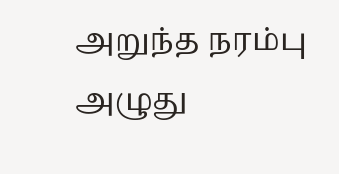அறுந்த நரம்பு
அழுது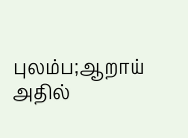புலம்ப;ஆறாய்
அதில்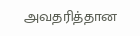அவதரித்தான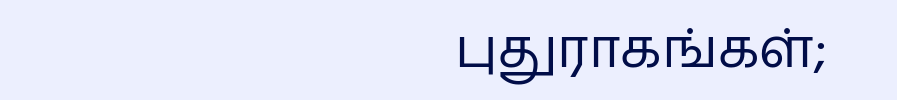புதுராகங்கள்;